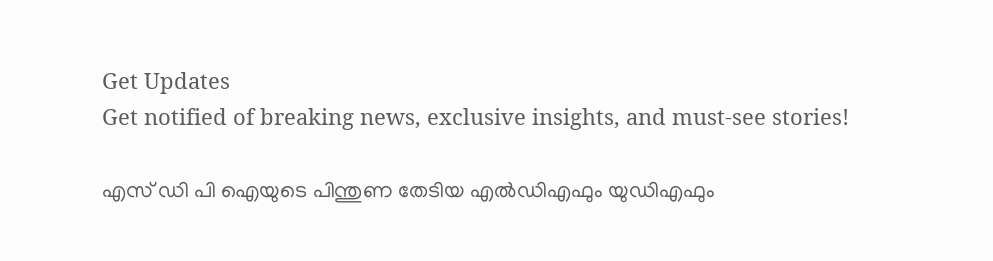Get Updates
Get notified of breaking news, exclusive insights, and must-see stories!

എസ് ഡി പി ഐയുടെ പിന്തുണ തേടിയ എൽഡിഎഫും യുഡിഎഫും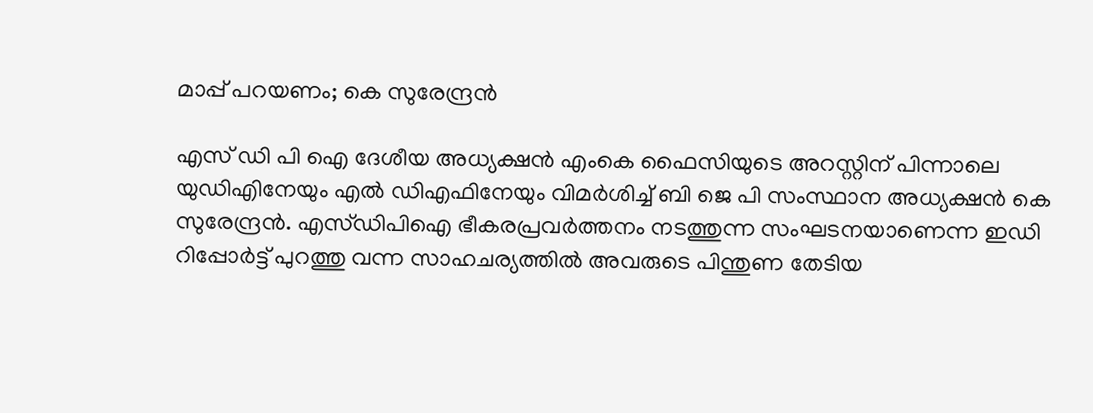മാപ്പ് പറയണം; കെ സുരേന്ദ്രൻ

എസ് ഡി പി ഐ ദേശീയ അധ്യക്ഷൻ എംകെ ഫൈസിയുടെ അറസ്റ്റിന് പിന്നാലെ യുഡിഎിനേയും എൽ ഡിഎഫിനേയും വിമർശിച്ച് ബി ജെ പി സംസ്ഥാന അധ്യക്ഷൻ കെ സുരേന്ദ്രൻ. എസ്ഡിപിഐ ഭീകരപ്രവർത്തനം നടത്തുന്ന സംഘടനയാണെന്ന ഇഡി റിപ്പോർട്ട് പുറത്തു വന്ന സാഹചര്യത്തിൽ അവരുടെ പിന്തുണ തേടിയ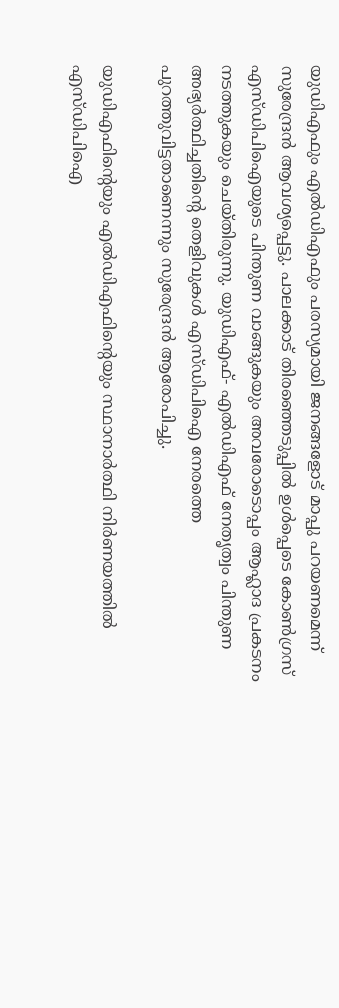യുഡിഎഫും എൽഡിഎഫും പരസ്യമായി ജനങ്ങളോട് മാപ്പു പറയണമെന്ന് സുരേന്ദ്രൻ ആവശ്യപ്പെട്ടു. പാലക്കാട് തിരഞ്ഞെടുപ്പിൽ ഉൾപ്പെടെ കോൺഗ്രസ് എസ്ഡിപിഐയുടെ പിന്തുണ വാങ്ങുകയും അവരോടൊപ്പം ആഹ്ലാദ പ്രകടനം നടത്തുകയും ചെയ്തിരുന്നു. യുഡിഎഫ്- എൽഡിഎഫ് നേതൃത്വം പിന്തുണ അഭ്യർത്ഥിച്ചതിൻ്റെ തെളിവുകൾ എസ്ഡിപിഐ നേരത്തെ പുറത്തുവിട്ടതാണെന്നും സുരേന്ദ്രൻ ആരോപിച്ചു.

യുഡിഎഫിൻ്റെയും എൽഡിഎഫിൻ്റെയും സ്ഥാനാർത്ഥി നിർണയത്തിൽ എസ്ഡിപിഐ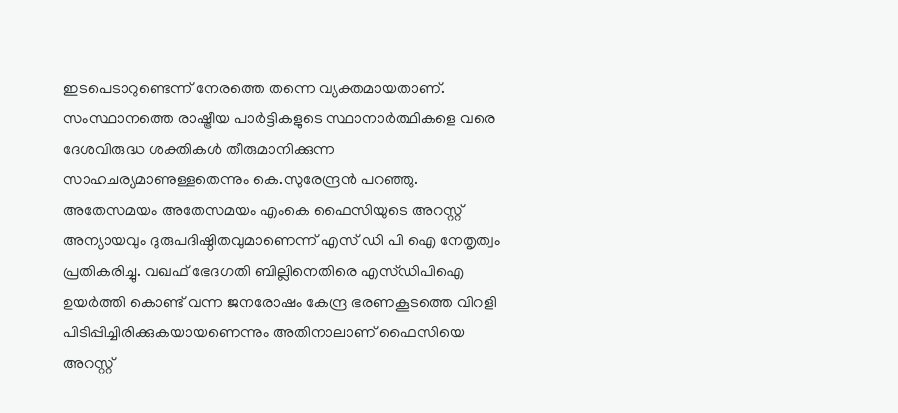ഇടപെടാറുണ്ടെന്ന് നേരത്തെ തന്നെ വ്യക്തമായതാണ്. സംസ്ഥാനത്തെ രാഷ്ട്രീയ പാർട്ടികളുടെ സ്ഥാനാർത്ഥികളെ വരെ ദേശവിരുദ്ധ ശക്തികൾ തീരുമാനിക്കുന്ന സാഹചര്യമാണുള്ളതെന്നും കെ.സുരേന്ദ്രൻ പറഞ്ഞു. അതേസമയം അതേസമയം എംകെ ഫൈസിയുടെ അറസ്റ്റ് അന്യായവും ദുരുപദിഷ്ഠിതവുമാണെന്ന് എസ് ഡി പി ഐ നേതൃത്വം പ്രതികരിച്ചു. വഖഫ് ഭേദഗതി ബില്ലിനെതിരെ എസ്ഡിപിഐ ഉയർത്തി കൊണ്ട് വന്ന ജനരോഷം കേന്ദ്ര ഭരണകൂടത്തെ വിറളി പിടിപ്പിച്ചിരിക്കുകയായണെന്നും അതിനാലാണ് ഫൈസിയെ അറസ്റ്റ്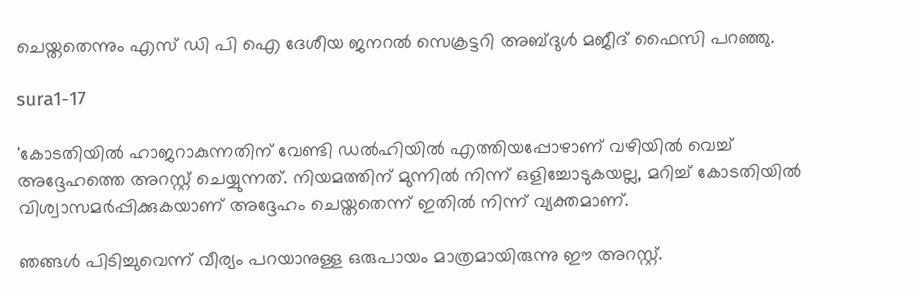ചെയ്തതെന്നും എസ് ഡി പി ഐ ദേശീയ ജനറൽ സെക്രട്ടറി അബ്ദുൾ മജീദ് ഫൈസി പറഞ്ഞു.

sura1-17

'കോടതിയിൽ ഹാജറാകുന്നതിന് വേണ്ടി ഡൽഹിയിൽ എത്തിയപ്പോഴാണ് വഴിയിൽ വെച്ച് അദ്ദേഹത്തെ അറസ്റ്റ് ചെയ്യുന്നത്. നിയമത്തിന് മുന്നിൽ നിന്ന് ഒളിച്ചോടുകയല്ല, മറിച്ച് കോടതിയിൽ വിശ്വാസമർപ്പിക്കുകയാണ് അദ്ദേഹം ചെയ്തതെന്ന് ഇതിൽ നിന്ന് വ്യക്തമാണ്.

ഞങ്ങൾ പിടിച്ചുവെന്ന് വീര്യം പറയാനുള്ള ഒരുപായം മാത്രമായിരുന്നു ഈ അറസ്റ്റ്.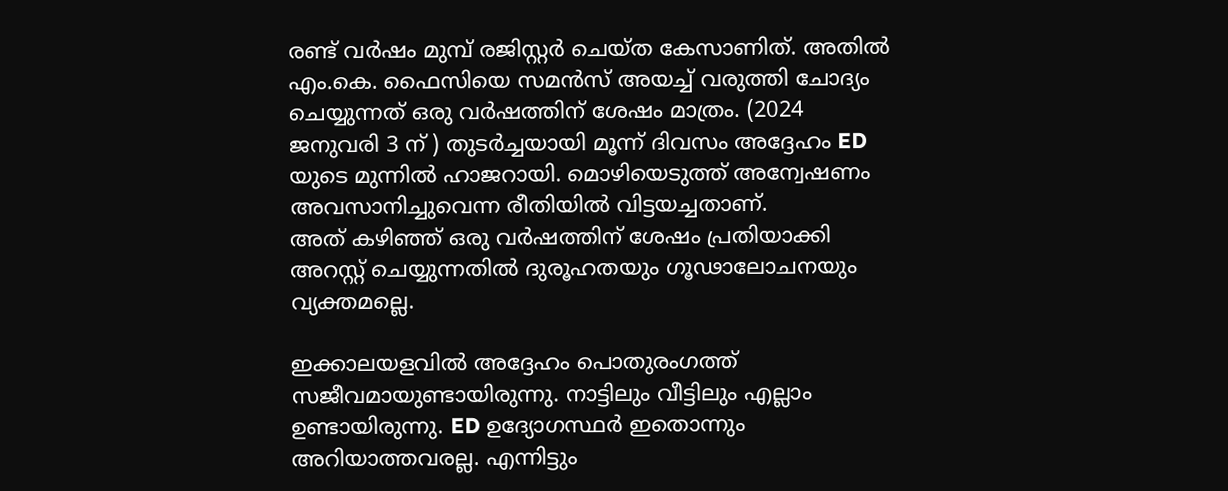രണ്ട് വർഷം മുമ്പ് രജിസ്റ്റർ ചെയ്ത കേസാണിത്. അതിൽ എം.കെ. ഫൈസിയെ സമൻസ് അയച്ച് വരുത്തി ചോദ്യം ചെയ്യുന്നത് ഒരു വർഷത്തിന് ശേഷം മാത്രം. (2024 ജനുവരി 3 ന് ) തുടർച്ചയായി മൂന്ന് ദിവസം അദ്ദേഹം ED യുടെ മുന്നിൽ ഹാജറായി. മൊഴിയെടുത്ത് അന്വേഷണം അവസാനിച്ചുവെന്ന രീതിയിൽ വിട്ടയച്ചതാണ്.
അത് കഴിഞ്ഞ് ഒരു വർഷത്തിന് ശേഷം പ്രതിയാക്കി അറസ്റ്റ് ചെയ്യുന്നതിൽ ദുരൂഹതയും ഗൂഢാലോചനയും വ്യക്തമല്ലെ.

ഇക്കാലയളവിൽ അദ്ദേഹം പൊതുരംഗത്ത് സജീവമായുണ്ടായിരുന്നു. നാട്ടിലും വീട്ടിലും എല്ലാം ഉണ്ടായിരുന്നു. ED ഉദ്യോഗസ്ഥർ ഇതൊന്നും അറിയാത്തവരല്ല. എന്നിട്ടും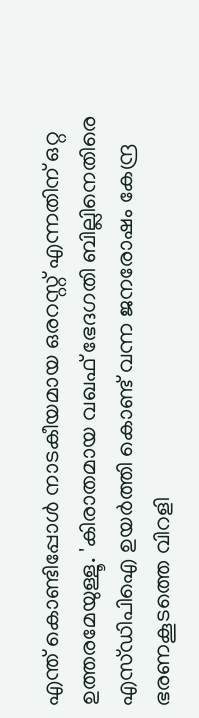എന്ത് കൊണ്ടിപ്പോൾ നാടകീയമായ ഒരറസ്റ്റ് എന്നതിന് ഒറ്റ ഉത്തരമേയുള്ളൂ. 'കിരാതമായ വഖഫ് ഭേദഗതി ബില്ലിനെതിരെ എസ്ഡിപിഐ ഉയർത്തി കൊണ്ട് വന്ന ജനരോഷം കേന്ദ്ര ഭരണകൂടത്തെ വിറളി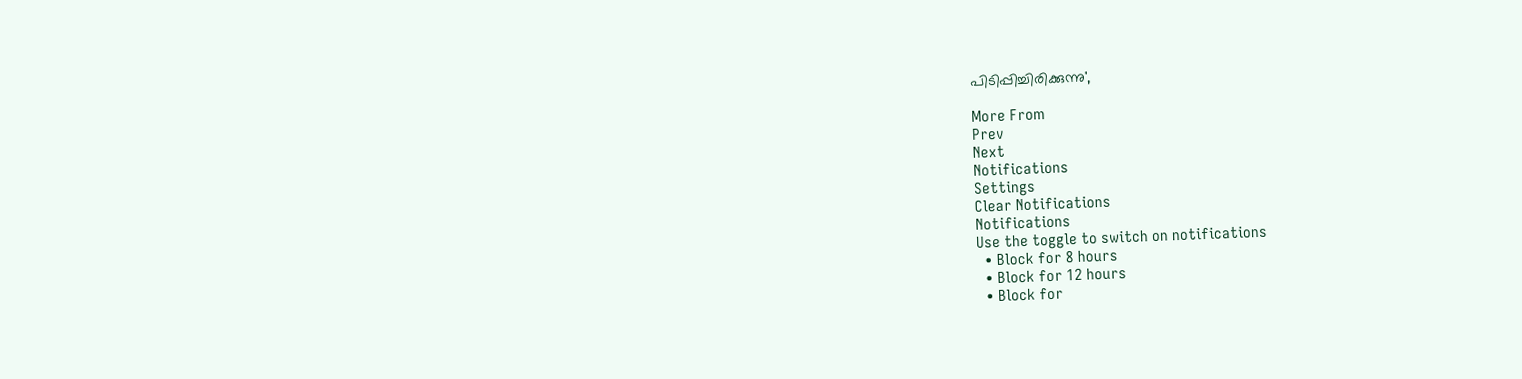പിടിപ്പിച്ചിരിക്കുന്നു',

More From
Prev
Next
Notifications
Settings
Clear Notifications
Notifications
Use the toggle to switch on notifications
  • Block for 8 hours
  • Block for 12 hours
  • Block for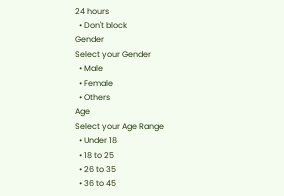24 hours
  • Don't block
Gender
Select your Gender
  • Male
  • Female
  • Others
Age
Select your Age Range
  • Under 18
  • 18 to 25
  • 26 to 35
  • 36 to 45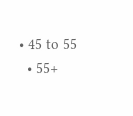• 45 to 55
  • 55+